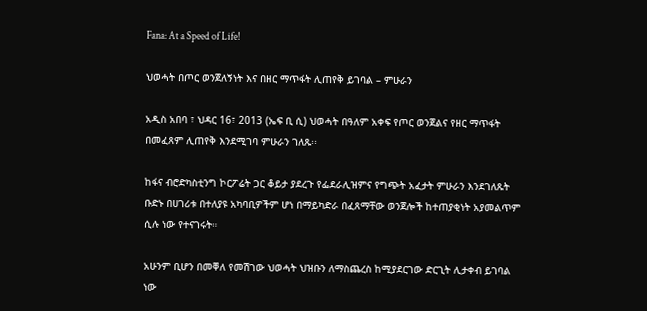Fana: At a Speed of Life!

ህወሓት በጦር ወንጀለኝነት እና በዘር ማጥፋት ሊጠየቅ ይገባል – ምሁራን

አዲስ አበባ ፣ ህዳር 16፣ 2013 (ኤፍ ቢ ሲ) ህወሓት በዓለም አቀፍ የጦር ወንጀልና የዘር ማጥፋት በመፈጸም ሊጠየቅ እንደሚገባ ምሁራን ገለጹ፡፡

ከፋና ብሮድካስቲንግ ኮርፖሬት ጋር ቆይታ ያደረጉ የፌደራሊዝምና የግጭት አፈታት ምሁራን እንደገለጹት ቡድኑ በሀገሪቱ በተለያዩ አካባቢዎችም ሆነ በማይካድራ በፈጸማቸው ወንጀሎች ከተጠያቂነት አያመልጥም ሲሉ ነው የተናገሩት።

አሁንም ቢሆን በመቐለ የመሽገው ህወሓት ህዝቡን ለማስጨረስ ከሚያደርገው ድርጊት ሊታቀብ ይገባል ነው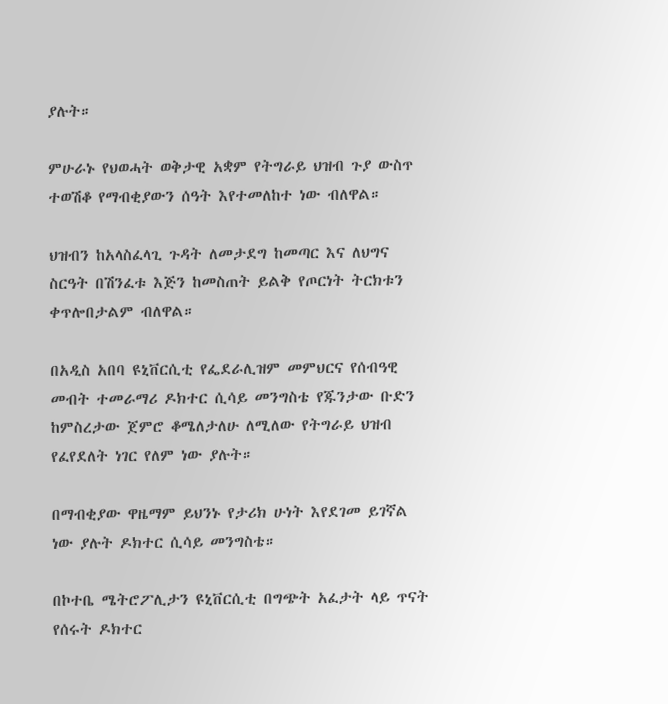ያሉት።

ምሁራኑ የህወሓት ወቅታዊ አቋም የትግራይ ህዝብ ጉያ ውስጥ ተወሽቆ የማብቂያውን ሰዓት እየተመለከተ ነው ብለዋል።

ህዝብን ከአላስፈላጊ ጉዳት ለመታደግ ከመጣር እና ለህግና ስርዓት በሽንፈቱ እጅን ከመስጠት ይልቅ የጦርነት ትርክቱን ቀጥሎበታልም ብለዋል።

በአዲስ አበባ ዩኒቨርሲቲ የፌደራሊዝም መምህርና የሰብዓዊ መብት ተመራማሪ ዶክተር ሲሳይ መንግስቴ የጁንታው ቡድን ከምስረታው ጀምሮ ቆሜለታለሁ ለሚለው የትግራይ ህዝብ የፈየደለት ነገር የለም ነው ያሉት።

በማብቂያው ዋዜማም ይህንኑ የታሪክ ሁነት እየደገመ ይገኛል ነው ያሉት ዶክተር ሲሳይ መንግስቴ።

በኮተቤ ሜትሮፖሊታን ዩኒቨርሲቲ በግጭት አፈታት ላይ ጥናት የሰሩት ዶክተር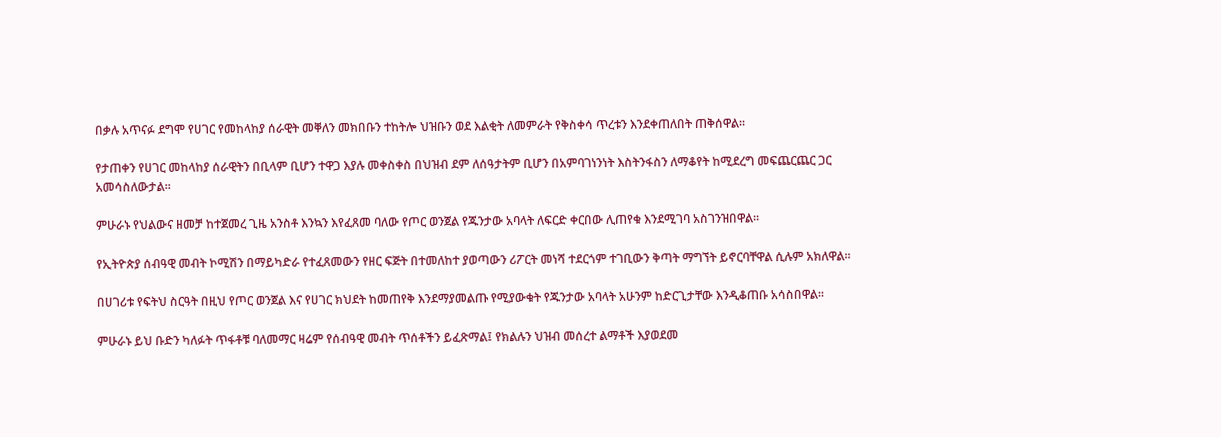በቃሉ አጥናፉ ደግሞ የሀገር የመከላከያ ሰራዊት መቐለን መክበቡን ተከትሎ ህዝቡን ወደ እልቂት ለመምራት የቅስቀሳ ጥረቱን እንደቀጠለበት ጠቅሰዋል።

የታጠቀን የሀገር መከላከያ ሰራዊትን በቢላም ቢሆን ተዋጋ እያሉ መቀስቀስ በህዝብ ደም ለሰዓታትም ቢሆን በአምባገነንነት እስትንፋስን ለማቆየት ከሚደረግ መፍጨርጨር ጋር አመሳስለውታል።

ምሁራኑ የህልውና ዘመቻ ከተጀመረ ጊዜ አንስቶ እንኳን እየፈጸመ ባለው የጦር ወንጀል የጁንታው አባላት ለፍርድ ቀርበው ሊጠየቁ እንደሚገባ አስገንዝበዋል።

የኢትዮጵያ ሰብዓዊ መብት ኮሚሽን በማይካድራ የተፈጸመውን የዘር ፍጅት በተመለከተ ያወጣውን ሪፖርት መነሻ ተደርጎም ተገቢውን ቅጣት ማግኘት ይኖርባቸዋል ሲሉም አክለዋል።

በሀገሪቱ የፍትህ ስርዓት በዚህ የጦር ወንጀል እና የሀገር ክህደት ከመጠየቅ እንደማያመልጡ የሚያውቁት የጁንታው አባላት አሁንም ከድርጊታቸው እንዲቆጠቡ አሳስበዋል።

ምሁራኑ ይህ ቡድን ካለፉት ጥፋቶቹ ባለመማር ዛሬም የሰብዓዊ መብት ጥሰቶችን ይፈጽማል፤ የክልሉን ህዝብ መሰረተ ልማቶች እያወደመ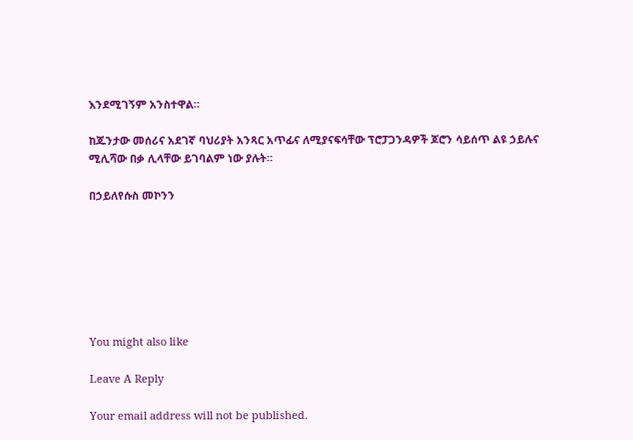እንደሚገኝም አንስተዋል።

ከጁንታው መሰሪና አደገኛ ባህሪያት አንጻር አጥፊና ለሚያናፍሳቸው ፕሮፓጋንዳዎች ጆሮን ሳይሰጥ ልዩ ኃይሉና ሚሊሻው በቃ ሊላቸው ይገባልም ነው ያሉት።

በኃይለየሱስ መኮንን







You might also like

Leave A Reply

Your email address will not be published.